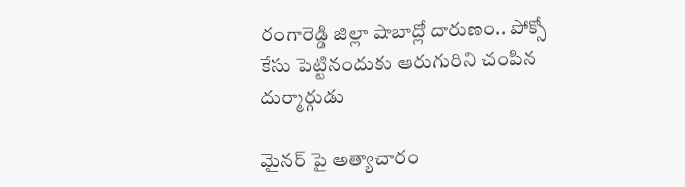రంగారెడ్డి జిల్లా షాబాద్లో దారుణం.. పోక్సో కేసు పెట్టినందుకు ఆరుగురిని చంపిన దుర్మార్గుడు

మైనర్ పై అత్యాచారం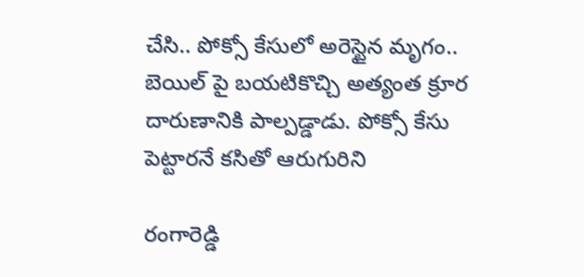చేసి.. పోక్సో కేసులో అరెస్టైన మృగం.. బెయిల్ పై బయటికొచ్చి అత్యంత క్రూర దారుణానికి పాల్పడ్డాడు. పోక్సో కేసు పెట్టారనే కసితో ఆరుగురిని

రంగారెడ్డి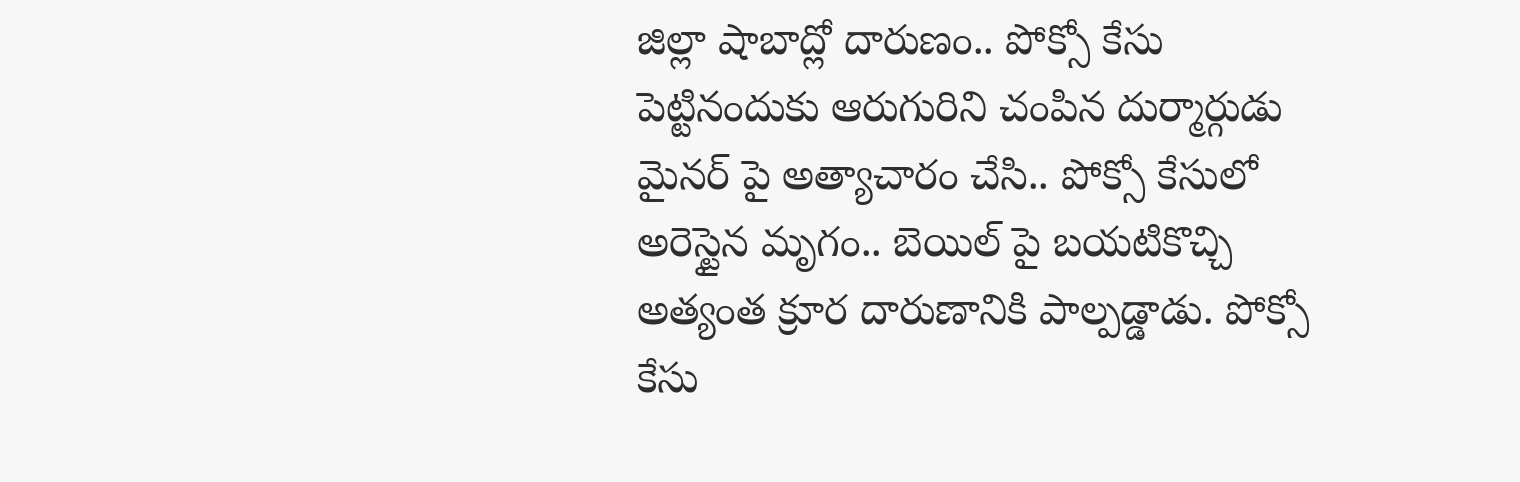జిల్లా షాబాద్లో దారుణం.. పోక్సో కేసు పెట్టినందుకు ఆరుగురిని చంపిన దుర్మార్గుడు
మైనర్ పై అత్యాచారం చేసి.. పోక్సో కేసులో అరెస్టైన మృగం.. బెయిల్ పై బయటికొచ్చి అత్యంత క్రూర దారుణానికి పాల్పడ్డాడు. పోక్సో కేసు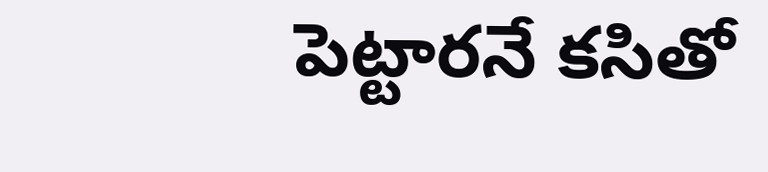పెట్టారనే కసితో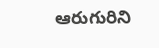ఆరుగురిని